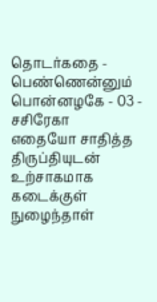தொடர்கதை - பெண்ணென்னும் பொன்னழகே - 03 - சசிரேகா
எதையோ சாதித்த திருப்தியுடன் உற்சாகமாக கடைக்குள் நுழைந்தாள்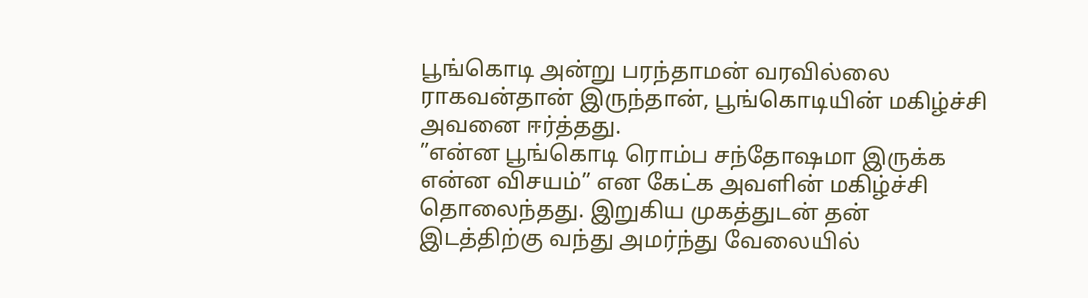பூங்கொடி அன்று பரந்தாமன் வரவில்லை ராகவன்தான் இருந்தான், பூங்கொடியின் மகிழ்ச்சி அவனை ஈர்த்தது.
”என்ன பூங்கொடி ரொம்ப சந்தோஷமா இருக்க என்ன விசயம்” என கேட்க அவளின் மகிழ்ச்சி தொலைந்தது. இறுகிய முகத்துடன் தன் இடத்திற்கு வந்து அமர்ந்து வேலையில்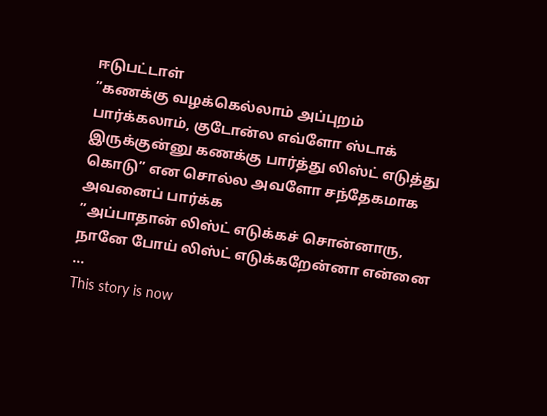ஈடுபட்டாள்
”கணக்கு வழக்கெல்லாம் அப்புறம் பார்க்கலாம், குடோன்ல எவ்ளோ ஸ்டாக் இருக்குன்னு கணக்கு பார்த்து லிஸ்ட் எடுத்து கொடு” என சொல்ல அவளோ சந்தேகமாக அவனைப் பார்க்க
”அப்பாதான் லிஸ்ட் எடுக்கச் சொன்னாரு, நானே போய் லிஸ்ட் எடுக்கறேன்னா என்னை
...
This story is now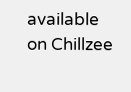available on Chillzee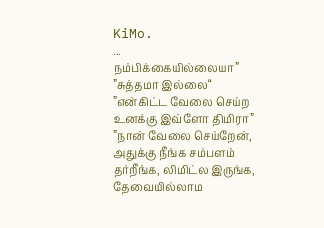KiMo.
...
நம்பிக்கையில்லையா”
”சுத்தமா இல்லை“
”என்கிட்ட வேலை செய்ற உனக்கு இவ்ளோ திமிரா”
”நான் வேலை செய்றேன், அதுக்கு நீங்க சம்பளம் தர்றீங்க, லிமிட்ல இருங்க, தேவையில்லாம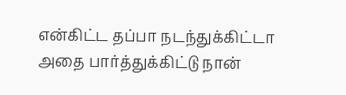என்கிட்ட தப்பா நடந்துக்கிட்டா அதை பார்த்துக்கிட்டு நான்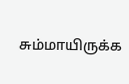சும்மாயிருக்க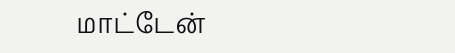மாட்டேன்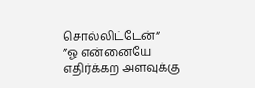சொல்லிட்டேன்“
”ஓ என்னையே எதிர்க்கற அளவுக்கு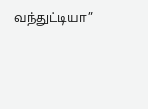வந்துட்டியா”